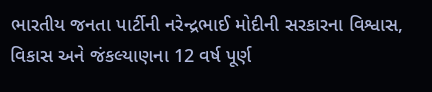ભારતીય જનતા પાર્ટીની નરેન્દ્રભાઈ મોદીની સરકારના વિશ્વાસ, વિકાસ અને જંકલ્યાણના 12 વર્ષ પૂર્ણ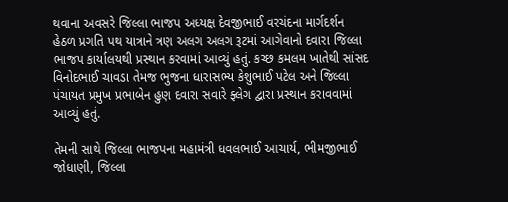થવાના અવસરે જિલ્લા ભાજપ અધ્યક્ષ દેવજીભાઈ વરચંદના માર્ગદર્શન હેઠળ પ્રગતિ પથ યાત્રાને ત્રણ અલગ અલગ રૂટમાં આગેવાનો દવારા જિલ્લા ભાજપ કાર્યાલયથી પ્રસ્થાન કરવામાં આવ્યું હતું. કચ્છ કમલમ ખાતેથી સાંસદ વિનોદભાઈ ચાવડા તેમજ ભુજના ધારાસભ્ય કેશુભાઈ પટેલ અને જિલ્લા પંચાયત પ્રમુખ પ્રભાબેન હુણ દવારા સવારે ફ્લેગ દ્વારા પ્રસ્થાન કરાવવામાં આવ્યું હતું.

તેમની સાથે જિલ્લા ભાજપના મહામંત્રી ધવલભાઈ આચાર્ય, ભીમજીભાઈ જોધાણી, જિલ્લા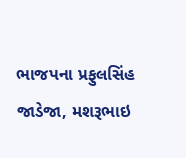ભાજપના પ્રફુલસિંહ જાડેજા, મશરૂભાઇ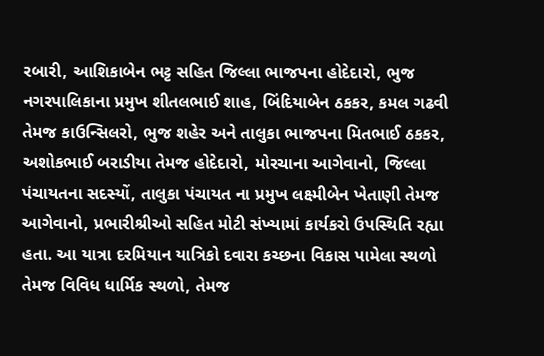રબારી, આશિકાબેન ભટ્ટ સહિત જિલ્લા ભાજપના હોદેદારો, ભુજ નગરપાલિકાના પ્રમુખ શીતલભાઈ શાહ, બિંદિયાબેન ઠકકર, કમલ ગઢવી તેમજ કાઉન્સિલરો, ભુજ શહેર અને તાલુકા ભાજપના મિતભાઈ ઠકકર, અશોકભાઈ બરાડીયા તેમજ હોદેદારો, મોરચાના આગેવાનો, જિલ્લા પંચાયતના સદસ્યોં, તાલુકા પંચાયત ના પ્રમુખ લક્ષ્મીબેન ખેતાણી તેમજ આગેવાનો, પ્રભારીશ્રીઓ સહિત મોટી સંખ્યામાં કાર્યકરો ઉપસ્થિતિ રહ્યા હતા. આ યાત્રા દરમિયાન યાત્રિકો દવારા કચ્છના વિકાસ પામેલા સ્થળો તેમજ વિવિધ ધાર્મિક સ્થળો, તેમજ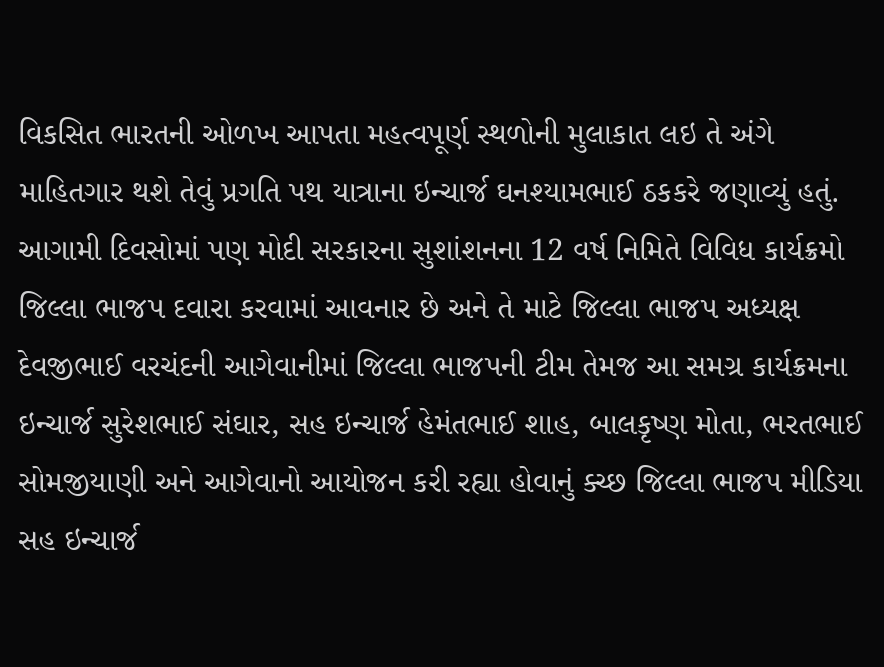વિકસિત ભારતની ઓળખ આપતા મહત્વપૂર્ણ સ્થળોની મુલાકાત લઇ તે અંગે માહિતગાર થશે તેવું પ્રગતિ પથ યાત્રાના ઇન્ચાર્જ ઘનશ્યામભાઈ ઠકકરે જણાવ્યું હતું. આગામી દિવસોમાં પણ મોદી સરકારના સુશાંશનના 12 વર્ષ નિમિતે વિવિધ કાર્યક્રમો જિલ્લા ભાજપ દવારા કરવામાં આવનાર છે અને તે માટે જિલ્લા ભાજપ અધ્યક્ષ દેવજીભાઈ વરચંદની આગેવાનીમાં જિલ્લા ભાજપની ટીમ તેમજ આ સમગ્ર કાર્યક્રમના ઇન્ચાર્જ સુરેશભાઈ સંઘાર, સહ ઇન્ચાર્જ હેમંતભાઈ શાહ, બાલકૃષ્ણ મોતા, ભરતભાઈ સોમજીયાણી અને આગેવાનો આયોજન કરી રહ્યા હોવાનું ક્ચ્છ જિલ્લા ભાજપ મીડિયા સહ ઇન્ચાર્જ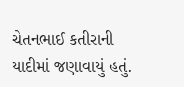ચેતનભાઈ કતીરાની યાદીમાં જણાવાયું હતું.